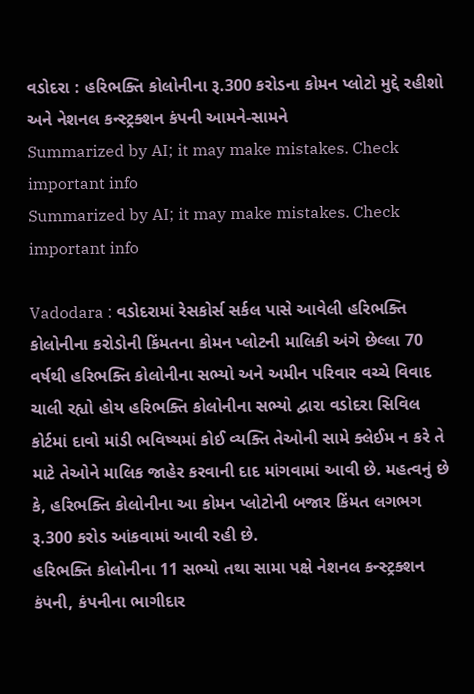વડોદરા : હરિભક્તિ કોલોનીના રૂ.300 કરોડના કોમન પ્લોટો મુદ્દે રહીશો અને નેશનલ કન્સ્ટ્રક્શન કંપની આમને-સામને
Summarized by AI; it may make mistakes. Check important info
Summarized by AI; it may make mistakes. Check important info

Vadodara : વડોદરામાં રેસકોર્સ સર્કલ પાસે આવેલી હરિભક્તિ કોલોનીના કરોડોની કિંમતના કોમન પ્લોટની માલિકી અંગે છેલ્લા 70 વર્ષથી હરિભક્તિ કોલોનીના સભ્યો અને અમીન પરિવાર વચ્ચે વિવાદ ચાલી રહ્યો હોય હરિભક્તિ કોલોનીના સભ્યો દ્વારા વડોદરા સિવિલ કોર્ટમાં દાવો માંડી ભવિષ્યમાં કોઈ વ્યક્તિ તેઓની સામે ક્લેઈમ ન કરે તે માટે તેઓને માલિક જાહેર કરવાની દાદ માંગવામાં આવી છે. મહત્વનું છે કે, હરિભક્તિ કોલોનીના આ કોમન પ્લોટોની બજાર કિંમત લગભગ રૂ.300 કરોડ આંકવામાં આવી રહી છે.
હરિભક્તિ કોલોનીના 11 સભ્યો તથા સામા પક્ષે નેશનલ કન્સ્ટ્રક્શન કંપની, કંપનીના ભાગીદાર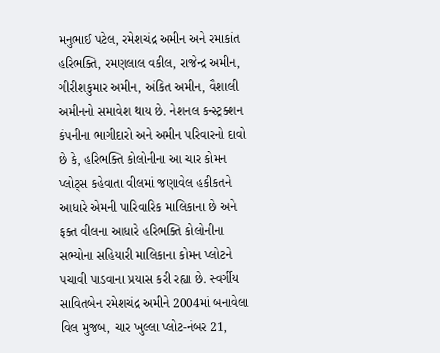મનુભાઈ પટેલ, રમેશચંદ્ર અમીન અને રમાકાંત હરિભક્તિ, રમણલાલ વકીલ, રાજેન્દ્ર અમીન, ગીરીશકુમાર અમીન, અંકિત અમીન, વૈશાલી અમીનનો સમાવેશ થાય છે. નેશનલ કન્સ્ટ્રક્શન કંપનીના ભાગીદારો અને અમીન પરિવારનો દાવો છે કે, હરિભક્તિ કોલોનીના આ ચાર કોમન પ્લોટ્સ કહેવાતા વીલમાં જણાવેલ હકીકતને આધારે એમની પારિવારિક માલિકાના છે અને ફક્ત વીલના આધારે હરિભક્તિ કોલોનીના સભ્યોના સહિયારી માલિકાના કોમન પ્લોટને પચાવી પાડવાના પ્રયાસ કરી રહ્યા છે. સ્વર્ગીય સાવિતબેન રમેશચંદ્ર અમીને 2004માં બનાવેલા વિલ મુજબ, ચાર ખુલ્લા પ્લોટ-નંબર 21,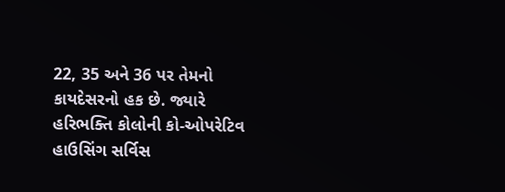22, 35 અને 36 પર તેમનો કાયદેસરનો હક છે. જ્યારે હરિભક્તિ કોલોની કો-ઓપરેટિવ હાઉસિંગ સર્વિસ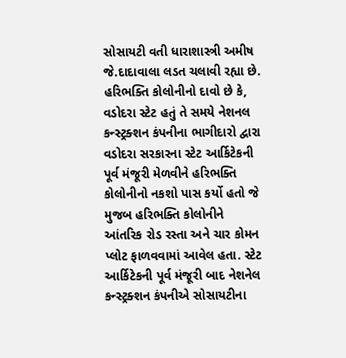સોસાયટી વતી ધારાશાસ્ત્રી અમીષ જે.દાદાવાલા લડત ચલાવી રહ્યા છે. હરિભક્તિ કોલોનીનો દાવો છે કે, વડોદરા સ્ટેટ હતું તે સમયે નેશનલ કન્સ્ટ્રક્શન કંપનીના ભાગીદારો દ્વારા વડોદરા સરકારના સ્ટેટ આર્કિટેકની પૂર્વ મંજૂરી મેળવીને હરિભક્તિ કોલોનીનો નકશો પાસ કર્યો હતો જે મુજબ હરિભક્તિ કોલોનીને આંતરિક રોડ રસ્તા અને ચાર કોમન પ્લોટ ફાળવવામાં આવેલ હતા. સ્ટેટ આર્કિટેકની પૂર્વ મંજૂરી બાદ નેશનેલ કન્સ્ટ્રક્શન કંપનીએ સોસાયટીના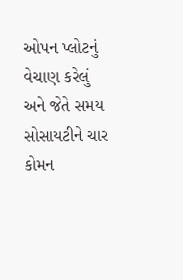ઓપન પ્લોટનું વેચાણ કરેલું અને જેતે સમય સોસાયટીને ચાર કોમન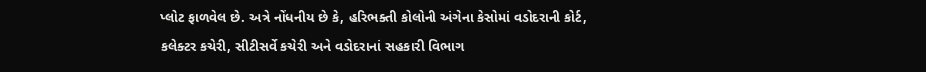પ્લોટ ફાળવેલ છે. અત્રે નોંધનીય છે કે, હરિભક્તી કોલોની અંગેના કેસોમાં વડોદરાની કોર્ટ, કલેક્ટર કચેરી, સીટીસર્વે કચેરી અને વડોદરાનાં સહકારી વિભાગ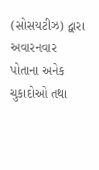(સોસયટીઝ) દ્વારા અવારનવાર પોતાના અનેક ચુકાદોઓ તથા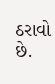ઠરાવો છે.